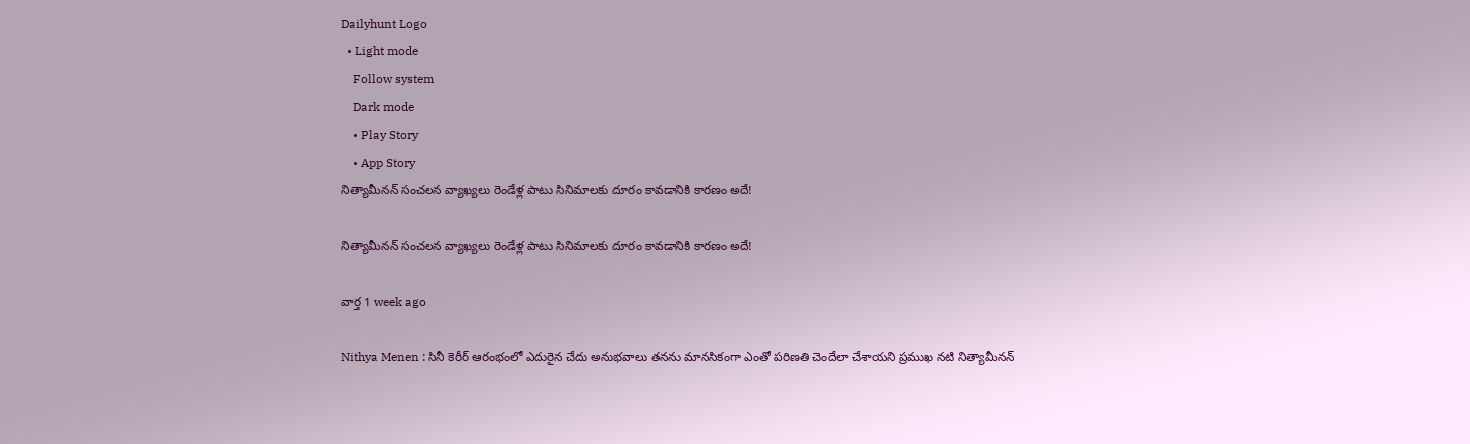Dailyhunt Logo
  • Light mode
    Follow system
    Dark mode
    • Play Story
    • App Story
నిత్యామీనన్ సంచలన వ్యాఖ్యలు రెండేళ్ల పాటు సినిమాలకు దూరం కావడానికి కారణం అదే!

నిత్యామీనన్ సంచలన వ్యాఖ్యలు రెండేళ్ల పాటు సినిమాలకు దూరం కావడానికి కారణం అదే!

వార్త 1 week ago

Nithya Menen : సినీ కెరీర్ ఆరంభంలో ఎదురైన చేదు అనుభవాలు తనను మానసికంగా ఎంతో పరిణతి చెందేలా చేశాయని ప్రముఖ నటి నిత్యామీనన్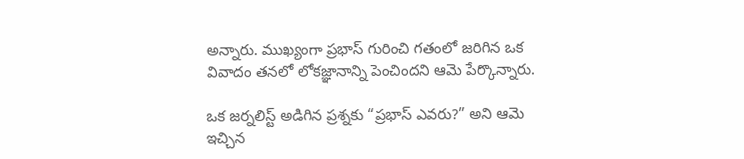అన్నారు. ముఖ్యంగా ప్రభాస్ గురించి గతంలో జరిగిన ఒక వివాదం తనలో లోకజ్ఞానాన్ని పెంచిందని ఆమె పేర్కొన్నారు.

ఒక జర్నలిస్ట్ అడిగిన ప్రశ్నకు “ప్రభాస్ ఎవరు?” అని ఆమె ఇచ్చిన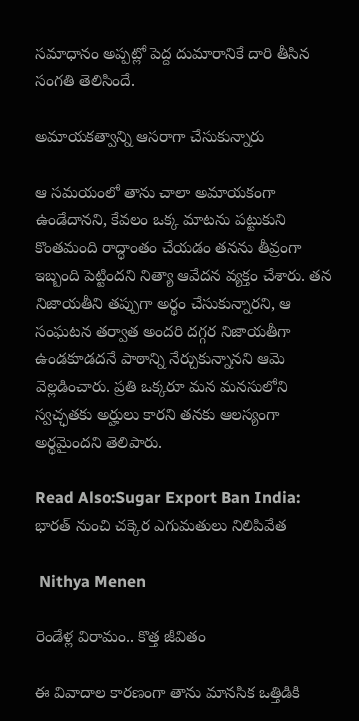సమాధానం అప్పట్లో పెద్ద దుమారానికే దారి తీసిన సంగతి తెలిసిందే.

అమాయకత్వాన్ని ఆసరాగా చేసుకున్నారు

ఆ సమయంలో తాను చాలా అమాయకంగా ఉండేదానని, కేవలం ఒక్క మాటను పట్టుకుని కొంతమంది రాద్ధాంతం చేయడం తనను తీవ్రంగా ఇబ్బంది పెట్టిందని నిత్యా ఆవేదన వ్యక్తం చేశారు. తన నిజాయతీని తప్పుగా అర్థం చేసుకున్నారని, ఆ సంఘటన తర్వాత అందరి దగ్గర నిజాయతీగా ఉండకూడదనే పాఠాన్ని నేర్చుకున్నానని ఆమె వెల్లడించారు. ప్రతి ఒక్కరూ మన మనసులోని స్వచ్ఛతకు అర్హులు కారని తనకు ఆలస్యంగా అర్థమైందని తెలిపారు.

Read Also:Sugar Export Ban India: భారత్ నుంచి చక్కెర ఎగుమతులు నిలిపివేత

 Nithya Menen

రెండేళ్ల విరామం.. కొత్త జీవితం

ఈ వివాదాల కారణంగా తాను మానసిక ఒత్తిడికి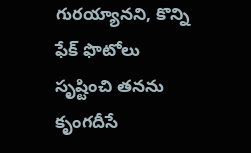గురయ్యానని, కొన్ని ఫేక్ ఫొటోలు సృష్టించి తనను కృంగదీసే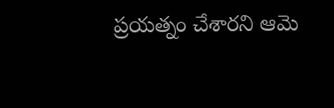ప్రయత్నం చేశారని ఆమె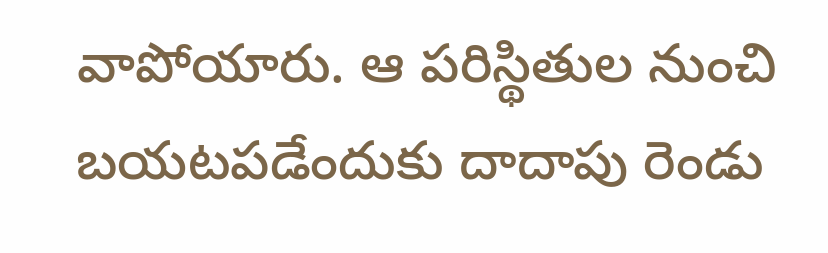వాపోయారు. ఆ పరిస్థితుల నుంచి బయటపడేందుకు దాదాపు రెండు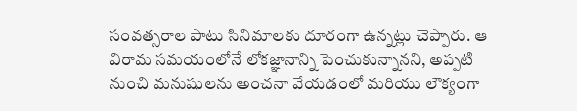సంవత్సరాల పాటు సినిమాలకు దూరంగా ఉన్నట్లు చెప్పారు. ఆ విరామ సమయంలోనే లోకజ్ఞానాన్ని పెంచుకున్నానని, అప్పటి నుంచి మనుషులను అంచనా వేయడంలో మరియు లౌక్యంగా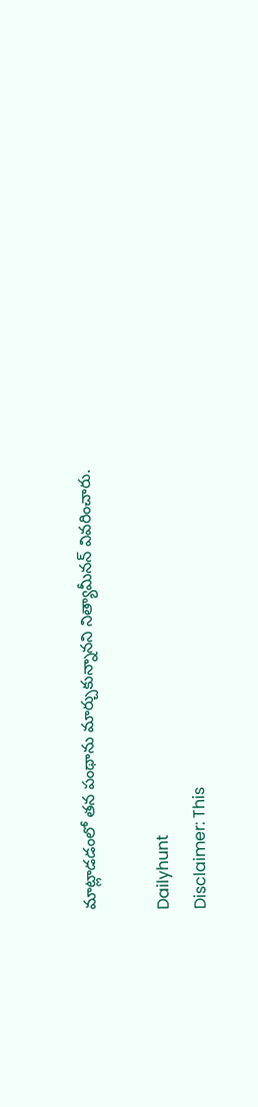మాట్లాడడంలో తన పంథాను మార్చుకున్నానని నిత్యామీనన్ వివరించారు.

Dailyhunt
Disclaimer: This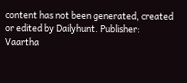content has not been generated, created or edited by Dailyhunt. Publisher: Vaartha